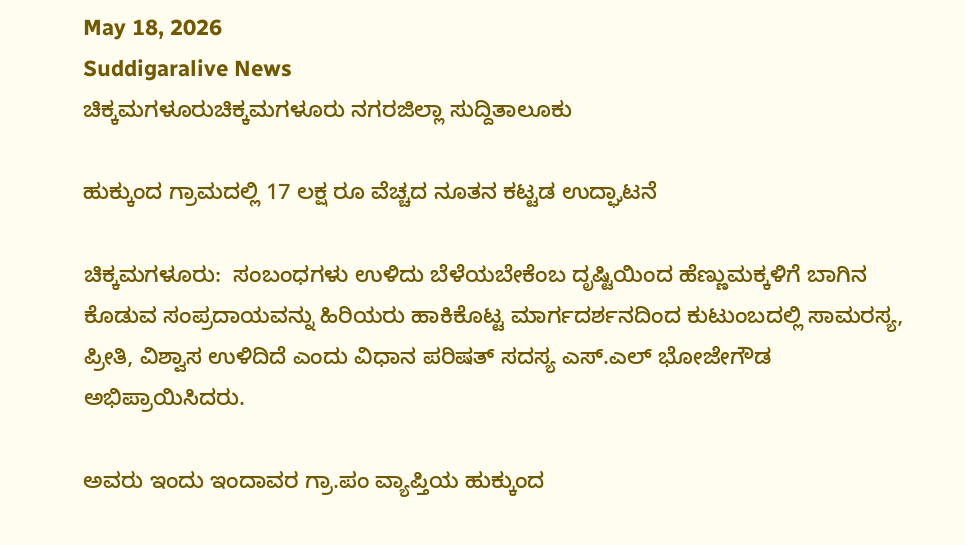May 18, 2026
Suddigaralive News
ಚಿಕ್ಕಮಗಳೂರುಚಿಕ್ಕಮಗಳೂರು ನಗರಜಿಲ್ಲಾ ಸುದ್ದಿತಾಲೂಕು

ಹುಕ್ಕುಂದ ಗ್ರಾಮದಲ್ಲಿ 17 ಲಕ್ಷ ರೂ ವೆಚ್ಚದ ನೂತನ ಕಟ್ಟಡ ಉದ್ಘಾಟನೆ

ಚಿಕ್ಕಮಗಳೂರು:  ಸಂಬಂಧಗಳು ಉಳಿದು ಬೆಳೆಯಬೇಕೆಂಬ ದೃಷ್ಟಿಯಿಂದ ಹೆಣ್ಣುಮಕ್ಕಳಿಗೆ ಬಾಗಿನ ಕೊಡುವ ಸಂಪ್ರದಾಯವನ್ನು ಹಿರಿಯರು ಹಾಕಿಕೊಟ್ಟ ಮಾರ್ಗದರ್ಶನದಿಂದ ಕುಟುಂಬದಲ್ಲಿ ಸಾಮರಸ್ಯ, ಪ್ರೀತಿ, ವಿಶ್ವಾಸ ಉಳಿದಿದೆ ಎಂದು ವಿಧಾನ ಪರಿಷತ್ ಸದಸ್ಯ ಎಸ್.ಎಲ್ ಭೋಜೇಗೌಡ ಅಭಿಪ್ರಾಯಿಸಿದರು.

ಅವರು ಇಂದು ಇಂದಾವರ ಗ್ರಾ.ಪಂ ವ್ಯಾಪ್ತಿಯ ಹುಕ್ಕುಂದ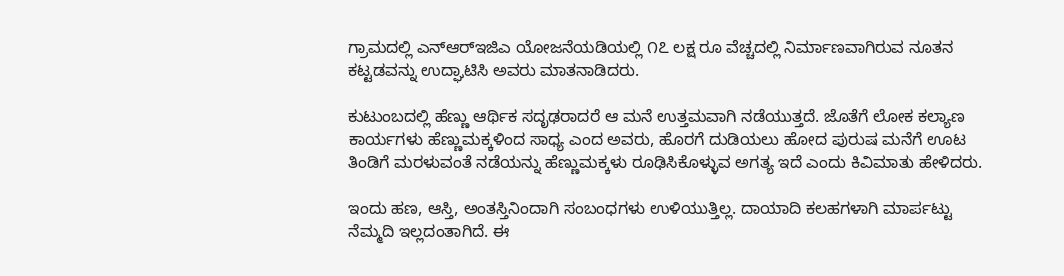ಗ್ರಾಮದಲ್ಲಿ ಎನ್‌ಆರ್‌ಇಜಿಎ ಯೋಜನೆಯಡಿಯಲ್ಲಿ ೧೭ ಲಕ್ಷ ರೂ ವೆಚ್ಚದಲ್ಲಿ ನಿರ್ಮಾಣವಾಗಿರುವ ನೂತನ ಕಟ್ಟಡವನ್ನು ಉದ್ಘಾಟಿಸಿ ಅವರು ಮಾತನಾಡಿದರು.

ಕುಟುಂಬದಲ್ಲಿ ಹೆಣ್ಣು ಆರ್ಥಿಕ ಸದೃಢರಾದರೆ ಆ ಮನೆ ಉತ್ತಮವಾಗಿ ನಡೆಯುತ್ತದೆ. ಜೊತೆಗೆ ಲೋಕ ಕಲ್ಯಾಣ ಕಾರ್ಯಗಳು ಹೆಣ್ಣುಮಕ್ಕಳಿಂದ ಸಾಧ್ಯ ಎಂದ ಅವರು, ಹೊರಗೆ ದುಡಿಯಲು ಹೋದ ಪುರುಷ ಮನೆಗೆ ಊಟ ತಿಂಡಿಗೆ ಮರಳುವಂತೆ ನಡೆಯನ್ನು ಹೆಣ್ಣುಮಕ್ಕಳು ರೂಢಿಸಿಕೊಳ್ಳುವ ಅಗತ್ಯ ಇದೆ ಎಂದು ಕಿವಿಮಾತು ಹೇಳಿದರು.

ಇಂದು ಹಣ, ಆಸ್ತಿ, ಅಂತಸ್ತಿನಿಂದಾಗಿ ಸಂಬಂಧಗಳು ಉಳಿಯುತ್ತಿಲ್ಲ. ದಾಯಾದಿ ಕಲಹಗಳಾಗಿ ಮಾರ್ಪಟ್ಟು ನೆಮ್ಮದಿ ಇಲ್ಲದಂತಾಗಿದೆ. ಈ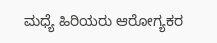ಮಧ್ಯೆ ಹಿರಿಯರು ಆರೋಗ್ಯಕರ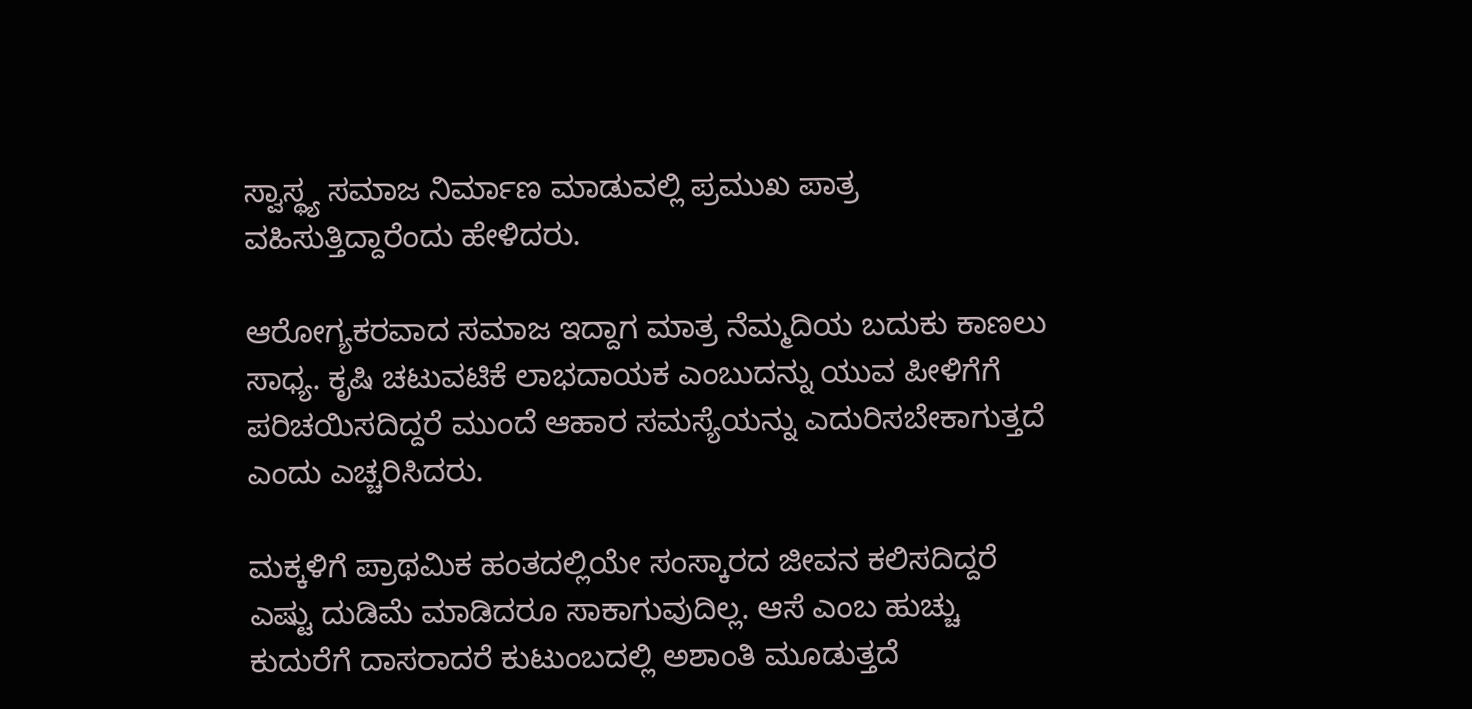ಸ್ವಾಸ್ಥ್ಯ ಸಮಾಜ ನಿರ್ಮಾಣ ಮಾಡುವಲ್ಲಿ ಪ್ರಮುಖ ಪಾತ್ರ ವಹಿಸುತ್ತಿದ್ದಾರೆಂದು ಹೇಳಿದರು.

ಆರೋಗ್ಯಕರವಾದ ಸಮಾಜ ಇದ್ದಾಗ ಮಾತ್ರ ನೆಮ್ಮದಿಯ ಬದುಕು ಕಾಣಲು ಸಾಧ್ಯ. ಕೃಷಿ ಚಟುವಟಿಕೆ ಲಾಭದಾಯಕ ಎಂಬುದನ್ನು ಯುವ ಪೀಳಿಗೆಗೆ ಪರಿಚಯಿಸದಿದ್ದರೆ ಮುಂದೆ ಆಹಾರ ಸಮಸ್ಯೆಯನ್ನು ಎದುರಿಸಬೇಕಾಗುತ್ತದೆ ಎಂದು ಎಚ್ಚರಿಸಿದರು.

ಮಕ್ಕಳಿಗೆ ಪ್ರಾಥಮಿಕ ಹಂತದಲ್ಲಿಯೇ ಸಂಸ್ಕಾರದ ಜೀವನ ಕಲಿಸದಿದ್ದರೆ ಎಷ್ಟು ದುಡಿಮೆ ಮಾಡಿದರೂ ಸಾಕಾಗುವುದಿಲ್ಲ. ಆಸೆ ಎಂಬ ಹುಚ್ಚು ಕುದುರೆಗೆ ದಾಸರಾದರೆ ಕುಟುಂಬದಲ್ಲಿ ಅಶಾಂತಿ ಮೂಡುತ್ತದೆ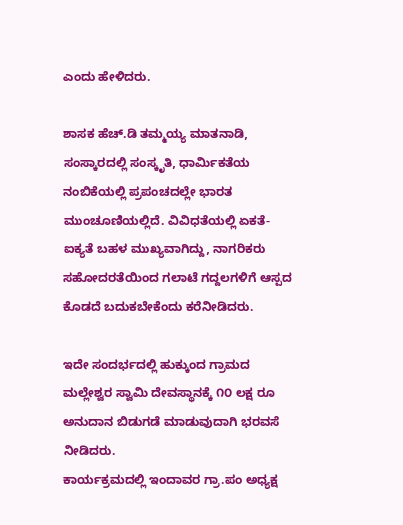ಎಂದು ಹೇಳಿದರು.

ಶಾಸಕ ಹೆಚ್.ಡಿ ತಮ್ಮಯ್ಯ ಮಾತನಾಡಿ, ಸಂಸ್ಕಾರದಲ್ಲಿ ಸಂಸ್ಕೃತಿ, ಧಾರ್ಮಿಕತೆಯ ನಂಬಿಕೆಯಲ್ಲಿ ಪ್ರಪಂಚದಲ್ಲೇ ಭಾರತ ಮುಂಚೂಣಿಯಲ್ಲಿದೆ. ವಿವಿಧತೆಯಲ್ಲಿ ಏಕತೆ-ಐಕ್ಯತೆ ಬಹಳ ಮುಖ್ಯವಾಗಿದ್ದು, ನಾಗರಿಕರು ಸಹೋದರತೆಯಿಂದ ಗಲಾಟೆ ಗದ್ದಲಗಳಿಗೆ ಆಸ್ಪದ ಕೊಡದೆ ಬದುಕಬೇಕೆಂದು ಕರೆನೀಡಿದರು.

ಇದೇ ಸಂದರ್ಭದಲ್ಲಿ ಹುಕ್ಕುಂದ ಗ್ರಾಮದ ಮಲ್ಲೇಶ್ವರ ಸ್ವಾಮಿ ದೇವಸ್ಥಾನಕ್ಕೆ ೧೦ ಲಕ್ಷ ರೂ ಅನುದಾನ ಬಿಡುಗಡೆ ಮಾಡುವುದಾಗಿ ಭರವಸೆ ನೀಡಿದರು.
ಕಾರ್ಯಕ್ರಮದಲ್ಲಿ ಇಂದಾವರ ಗ್ರಾ.ಪಂ ಅಧ್ಯಕ್ಷ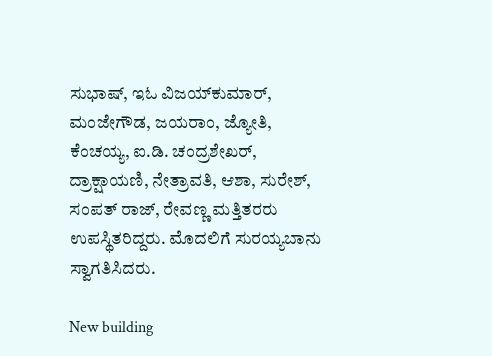ಸುಭಾಷ್, ಇಓ ವಿಜಯ್‌ಕುಮಾರ್, ಮಂಜೇಗೌಡ, ಜಯರಾಂ, ಜ್ಯೋತಿ, ಕೆಂಚಯ್ಯ, ಐ.ಡಿ. ಚಂದ್ರಶೇಖರ್, ದ್ರಾಕ್ಷಾಯಣಿ, ನೇತ್ರಾವತಿ, ಆಶಾ, ಸುರೇಶ್, ಸಂಪತ್ ರಾಜ್, ರೇವಣ್ಣ ಮತ್ತಿತರರು ಉಪಸ್ಥಿತರಿದ್ದರು. ಮೊದಲಿಗೆ ಸುರಯ್ಯಬಾನು ಸ್ವಾಗತಿಸಿದರು.

New building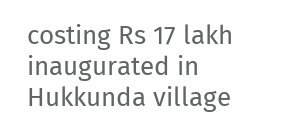costing Rs 17 lakh inaugurated in Hukkunda village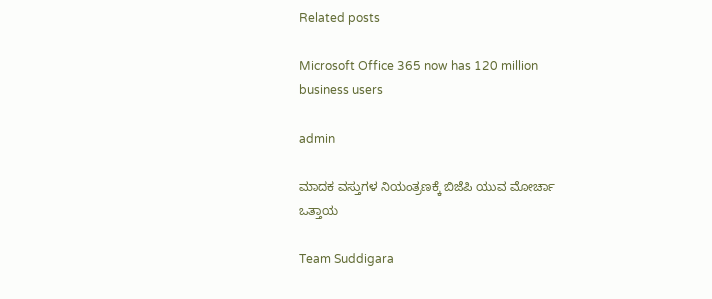Related posts

Microsoft Office 365 now has 120 million business users

admin

ಮಾದಕ ವಸ್ತುಗಳ ನಿಯಂತ್ರಣಕ್ಕೆ ಬಿಜೆಪಿ ಯುವ ಮೋರ್ಚಾ ಒತ್ತಾಯ

Team Suddigara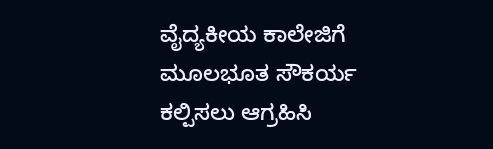ವೈದ್ಯಕೀಯ ಕಾಲೇಜಿಗೆ ಮೂಲಭೂತ ಸೌಕರ್ಯ ಕಲ್ಪಿಸಲು ಆಗ್ರಹಿಸಿ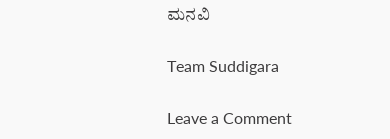ಮನವಿ

Team Suddigara

Leave a Comment